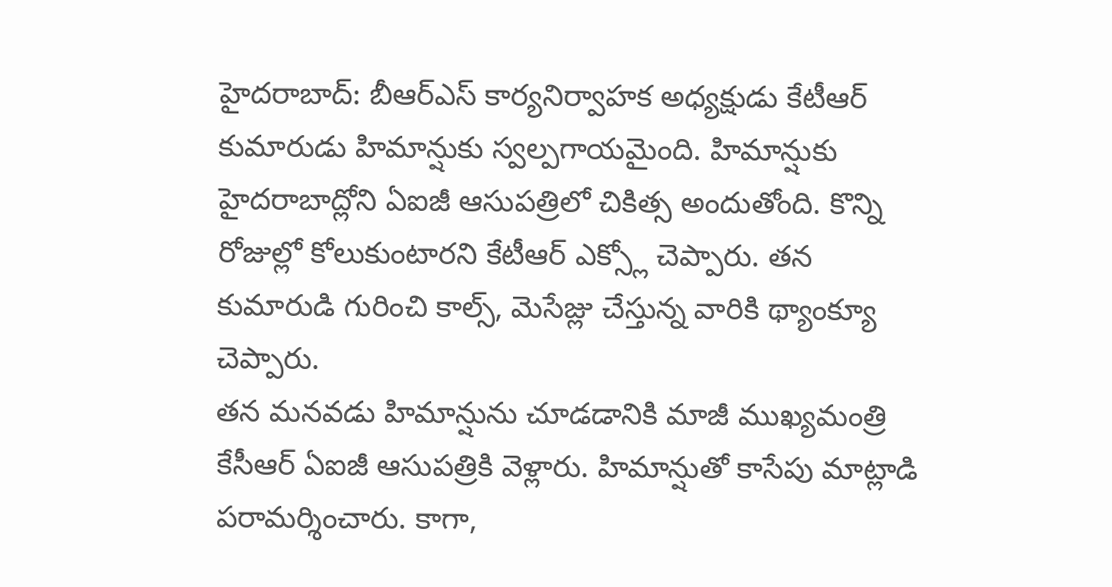హైదరాబాద్: బీఆర్ఎస్ కార్యనిర్వాహక అధ్యక్షుడు కేటీఆర్ కుమారుడు హిమాన్షుకు స్వల్పగాయమైంది. హిమాన్షుకు హైదరాబాద్లోని ఏఐజీ ఆసుపత్రిలో చికిత్స అందుతోంది. కొన్ని రోజుల్లో కోలుకుంటారని కేటీఆర్ ఎక్స్లో చెప్పారు. తన కుమారుడి గురించి కాల్స్, మెసేజ్లు చేస్తున్న వారికి థ్యాంక్యూ చెప్పారు.
తన మనవడు హిమాన్షును చూడడానికి మాజీ ముఖ్యమంత్రి కేసీఆర్ ఏఐజీ ఆసుపత్రికి వెళ్లారు. హిమాన్షుతో కాసేపు మాట్లాడి పరామర్శించారు. కాగా,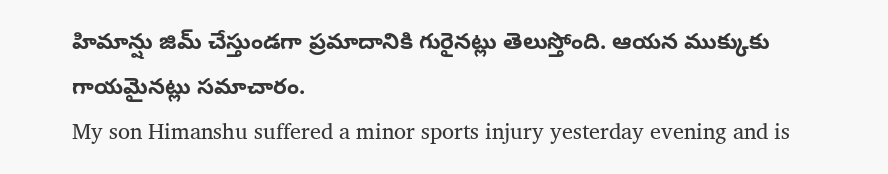హిమాన్షు జిమ్ చేస్తుండగా ప్రమాదానికి గురైనట్లు తెలుస్తోంది. ఆయన ముక్కుకు గాయమైనట్లు సమాచారం.
My son Himanshu suffered a minor sports injury yesterday evening and is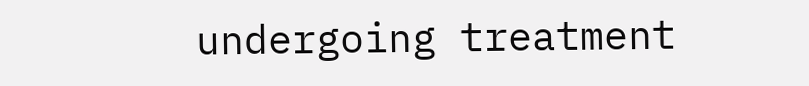undergoing treatment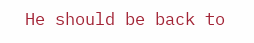He should be back to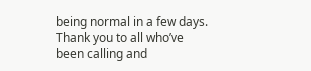being normal in a few days. Thank you to all who’ve been calling and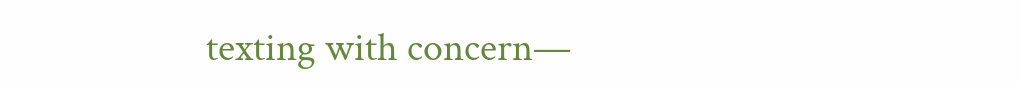texting with concern—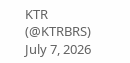KTR (@KTRBRS) July 7, 2026